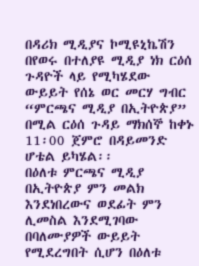በዳሪክ ሚዲያና ኮሚዩኒኬሽን በየወሩ በተለያዩ ሚዲያ ነክ ርዕሰ ጉዳዮች ላይ የሚካሄደው ውይይት የሰኔ ወር መርሃ ግብር “ምርጫና ሚዲያ በኢትዮጵያ” በሚል ርዕሰ ጉዳይ ማክሰኞ ከቀኑ 11፡00 ጀምሮ በዳይመንድ ሆቴል ይካሄል፡፡
በዕለቱ ምርጫና ሚዲያ በኢትዮጵያ ምን መልክ እንደነበረውና ወደፊት ምን ሊመስል እንደሚገባው በባለሙያዎች ውይይት የሚደረግበት ሲሆን በዕለቱ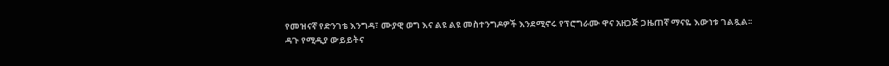የመዝናኛ የድንገቴ እንግዳ፣ ሙያዊ ወግ እና ልዩ ልዩ መስተንግዶዎች እንደሚኖሩ የፕሮግራሙ ዋና አዘጋጅ ጋዜጠኛ ማናዬ እውነቱ ገልጿል፡፡
ዳጉ የሚዲያ ውይይትና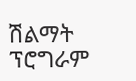ሽልማት ፕሮግራም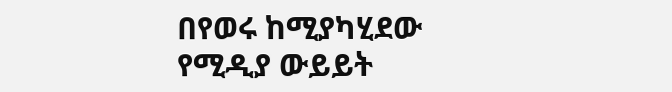በየወሩ ከሚያካሂደው የሚዲያ ውይይት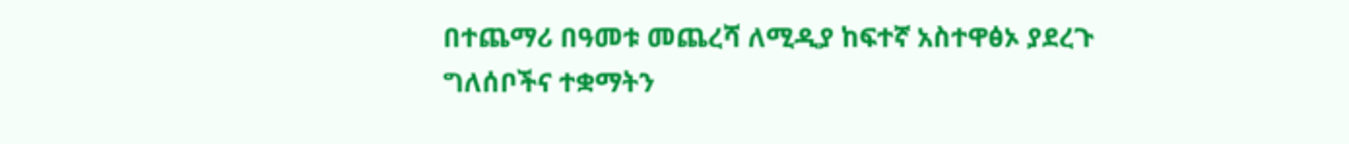በተጨማሪ በዓመቱ መጨረሻ ለሚዲያ ከፍተኛ አስተዋፅኦ ያደረጉ ግለሰቦችና ተቋማትን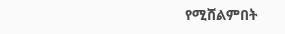የሚሸልምበት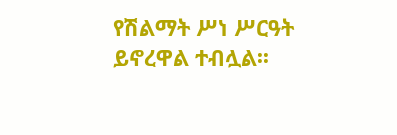የሽልማት ሥነ ሥርዓት ይኖረዋል ተብሏል፡፡